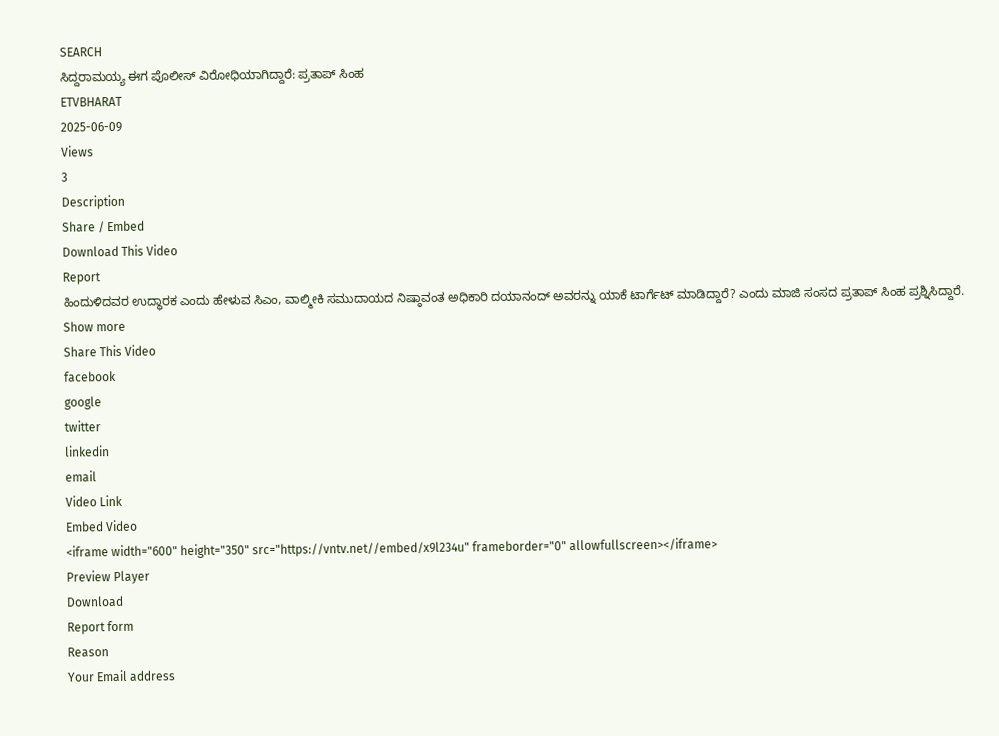SEARCH
ಸಿದ್ದರಾಮಯ್ಯ ಈಗ ಪೊಲೀಸ್ ವಿರೋಧಿಯಾಗಿದ್ದಾರೆ: ಪ್ರತಾಪ್ ಸಿಂಹ
ETVBHARAT
2025-06-09
Views
3
Description
Share / Embed
Download This Video
Report
ಹಿಂದುಳಿದವರ ಉದ್ಧಾರಕ ಎಂದು ಹೇಳುವ ಸಿಎಂ, ವಾಲ್ಮೀಕಿ ಸಮುದಾಯದ ನಿಷ್ಠಾವಂತ ಅಧಿಕಾರಿ ದಯಾನಂದ್ ಅವರನ್ನು ಯಾಕೆ ಟಾರ್ಗೆಟ್ ಮಾಡಿದ್ದಾರೆ? ಎಂದು ಮಾಜಿ ಸಂಸದ ಪ್ರತಾಪ್ ಸಿಂಹ ಪ್ರಶ್ನಿಸಿದ್ದಾರೆ.
Show more
Share This Video
facebook
google
twitter
linkedin
email
Video Link
Embed Video
<iframe width="600" height="350" src="https://vntv.net//embed/x9l234u" frameborder="0" allowfullscreen></iframe>
Preview Player
Download
Report form
Reason
Your Email address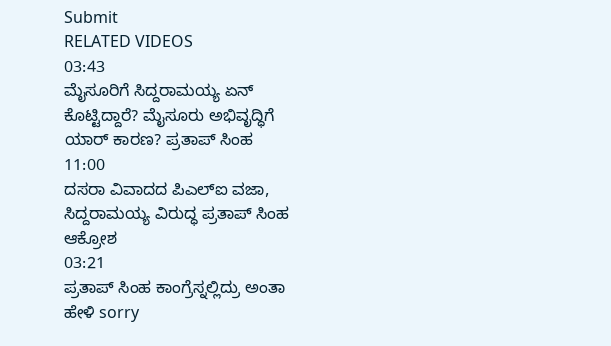Submit
RELATED VIDEOS
03:43
ಮೈಸೂರಿಗೆ ಸಿದ್ದರಾಮಯ್ಯ ಏನ್ ಕೊಟ್ಟಿದ್ದಾರೆ? ಮೈಸೂರು ಅಭಿವೃದ್ಧಿಗೆ ಯಾರ್ ಕಾರಣ? ಪ್ರತಾಪ್ ಸಿಂಹ
11:00
ದಸರಾ ವಿವಾದದ ಪಿಎಲ್ಐ ವಜಾ, ಸಿದ್ದರಾಮಯ್ಯ ವಿರುದ್ಧ ಪ್ರತಾಪ್ ಸಿಂಹ ಆಕ್ರೋಶ
03:21
ಪ್ರತಾಪ್ ಸಿಂಹ ಕಾಂಗ್ರೆಸ್ನಲ್ಲಿದ್ರು ಅಂತಾ ಹೇಳಿ sorry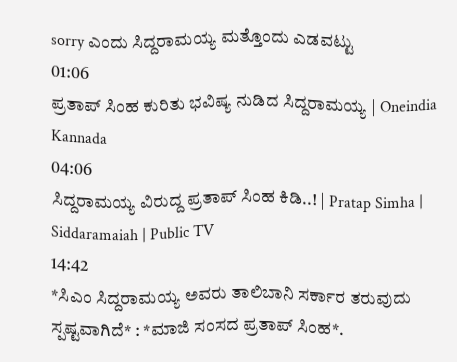sorry ಎಂದು ಸಿದ್ದರಾಮಯ್ಯ ಮತ್ತೊಂದು ಎಡವಟ್ಟು
01:06
ಪ್ರತಾಪ್ ಸಿಂಹ ಕುರಿತು ಭವಿಷ್ಯ ನುಡಿದ ಸಿದ್ದರಾಮಯ್ಯ | Oneindia Kannada
04:06
ಸಿದ್ದರಾಮಯ್ಯ ವಿರುದ್ದ ಪ್ರತಾಪ್ ಸಿಂಹ ಕಿಡಿ..! | Pratap Simha | Siddaramaiah | Public TV
14:42
*ಸಿಎಂ ಸಿದ್ದರಾಮಯ್ಯ ಅವರು ತಾಲಿಬಾನಿ ಸರ್ಕಾರ ತರುವುದು ಸ್ಪಷ್ಟವಾಗಿದೆ* : *ಮಾಜಿ ಸಂಸದ ಪ್ರತಾಪ್ ಸಿಂಹ*.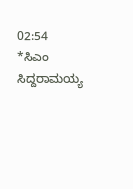02:54
*ಸಿಎಂ ಸಿದ್ದರಾಮಯ್ಯ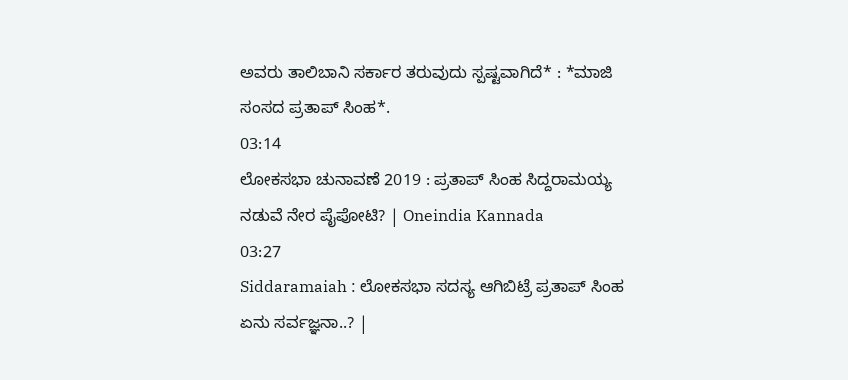ಅವರು ತಾಲಿಬಾನಿ ಸರ್ಕಾರ ತರುವುದು ಸ್ಪಷ್ಟವಾಗಿದೆ* : *ಮಾಜಿ ಸಂಸದ ಪ್ರತಾಪ್ ಸಿಂಹ*.
03:14
ಲೋಕಸಭಾ ಚುನಾವಣೆ 2019 : ಪ್ರತಾಪ್ ಸಿಂಹ ಸಿದ್ದರಾಮಯ್ಯ ನಡುವೆ ನೇರ ಪೈಪೋಟಿ? | Oneindia Kannada
03:27
Siddaramaiah : ಲೋಕಸಭಾ ಸದಸ್ಯ ಆಗಿಬಿಟ್ರೆ ಪ್ರತಾಪ್ ಸಿಂಹ ಏನು ಸರ್ವಜ್ಞನಾ..? |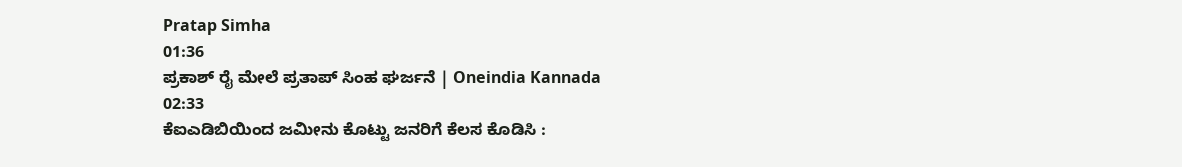Pratap Simha
01:36
ಪ್ರಕಾಶ್ ರೈ ಮೇಲೆ ಪ್ರತಾಪ್ ಸಿಂಹ ಘರ್ಜನೆ | Oneindia Kannada
02:33
ಕೆಐಎಡಿಬಿಯಿಂದ ಜಮೀನು ಕೊಟ್ಟು ಜನರಿಗೆ ಕೆಲಸ ಕೊಡಿಸಿ :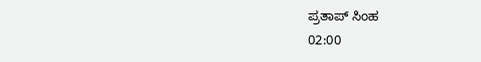ಪ್ರತಾಪ್ ಸಿಂಹ
02:00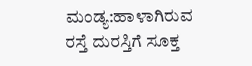ಮಂಡ್ಯ:ಹಾಳಾಗಿರುವ ರಸ್ತೆ ದುರಸ್ತಿಗೆ ಸೂಕ್ತ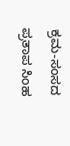ಕ್ರಮ-ಸಂಸದ ಪ್ರತಾಪ ಸಿಂಹ